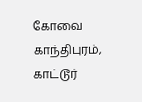கோவை காந்திபுரம், காட்டூர்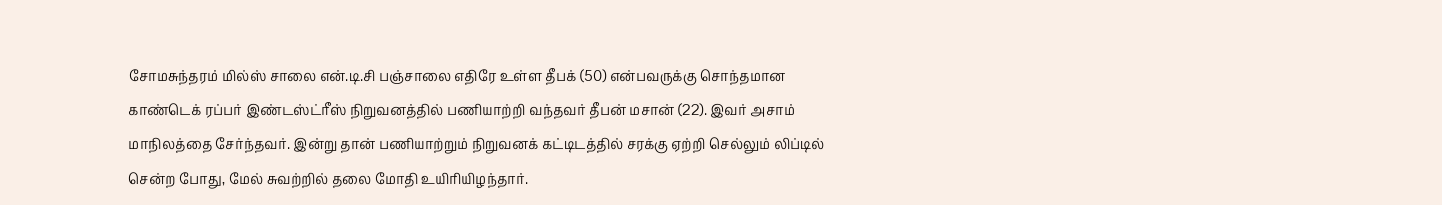சோமசுந்தரம் மில்ஸ் சாலை என்.டி.சி பஞ்சாலை எதிரே உள்ள தீபக் (50) என்பவருக்கு சொந்தமான காண்டெக் ரப்பர் இண்டஸ்ட்ரீஸ் நிறுவனத்தில் பணியாற்றி வந்தவர் தீபன் மசான் (22). இவர் அசாம் மாநிலத்தை சேர்ந்தவர். இன்று தான் பணியாற்றும் நிறுவனக் கட்டிடத்தில் சரக்கு ஏற்றி செல்லும் லிப்டில் சென்ற போது, மேல் சுவற்றில் தலை மோதி உயிரியிழந்தார்.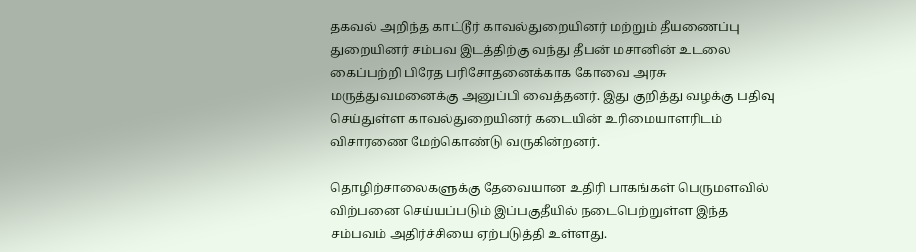தகவல் அறிந்த காட்டூர் காவல்துறையினர் மற்றும் தீயணைப்பு துறையினர் சம்பவ இடத்திற்கு வந்து தீபன் மசானின் உடலை கைப்பற்றி பிரேத பரிசோதனைக்காக கோவை அரசு மருத்துவமனைக்கு அனுப்பி வைத்தனர். இது குறித்து வழக்கு பதிவு செய்துள்ள காவல்துறையினர் கடையின் உரிமையாளரிடம் விசாரணை மேற்கொண்டு வருகின்றனர்.

தொழிற்சாலைகளுக்கு தேவையான உதிரி பாகங்கள் பெருமளவில் விற்பனை செய்யப்படும் இப்பகுதீயில் நடைபெற்றுள்ள இந்த சம்பவம் அதிர்ச்சியை ஏற்படுத்தி உள்ளது.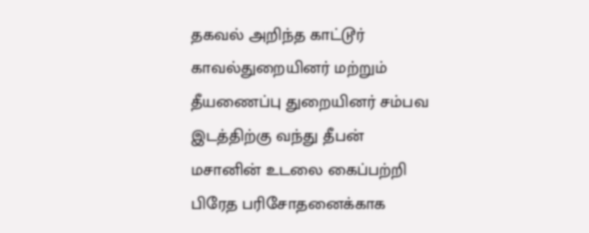தகவல் அறிந்த காட்டூர் காவல்துறையினர் மற்றும் தீயணைப்பு துறையினர் சம்பவ இடத்திற்கு வந்து தீபன் மசானின் உடலை கைப்பற்றி பிரேத பரிசோதனைக்காக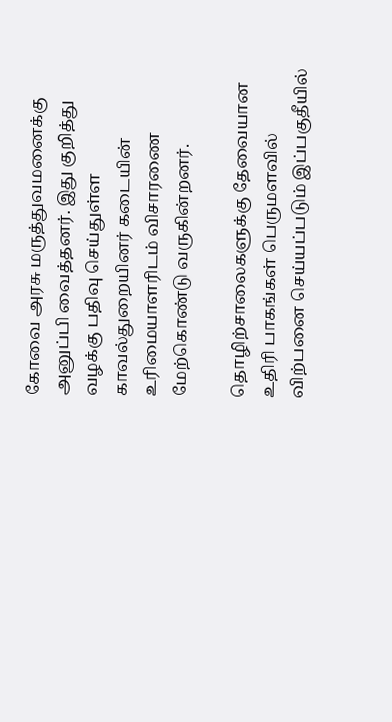கோவை அரசு மருத்துவமனைக்கு அனுப்பி வைத்தனர். இது குறித்து வழக்கு பதிவு செய்துள்ள காவல்துறையினர் கடையின் உரிமையாளரிடம் விசாரணை மேற்கொண்டு வருகின்றனர்.

தொழிற்சாலைகளுக்கு தேவையான உதிரி பாகங்கள் பெருமளவில் விற்பனை செய்யப்படும் இப்பகுதீயில்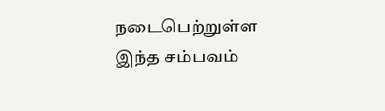நடைபெற்றுள்ள இந்த சம்பவம்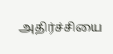அதிர்ச்சியை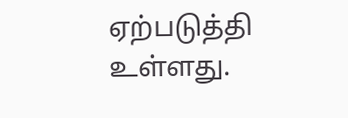ஏற்படுத்தி உள்ளது.